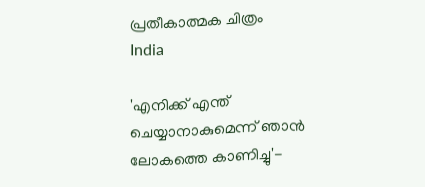പ്രതീകാത്മക ചിത്രം
India

'എനിക്ക് എന്ത് ചെയ്യാനാകുമെന്ന് ഞാന്‍ ലോകത്തെ കാണിച്ചു'-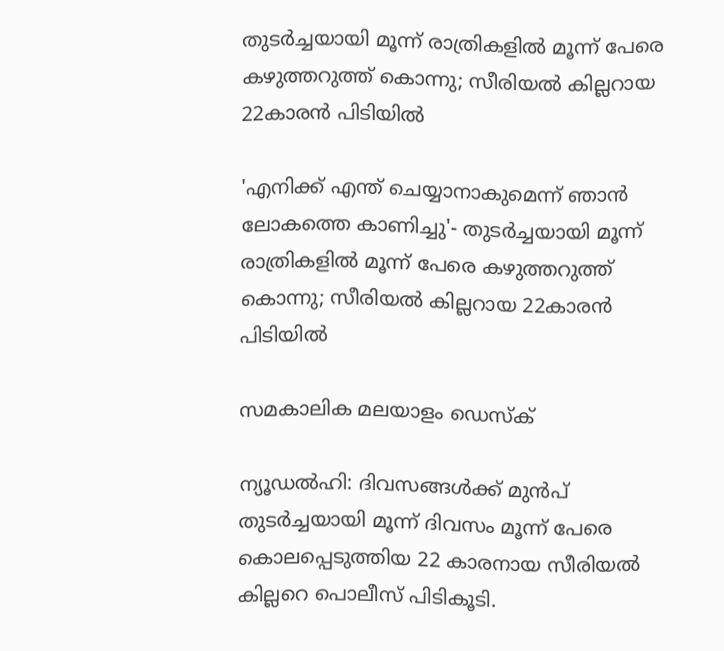തുടര്‍ച്ചയായി മൂന്ന് രാത്രികളില്‍ മൂന്ന് പേരെ കഴുത്തറുത്ത് കൊന്നു; സീരിയല്‍ കില്ലറായ 22കാരന്‍ പിടിയില്‍

'എനിക്ക് എന്ത് ചെയ്യാനാകുമെന്ന് ഞാന്‍ ലോകത്തെ കാണിച്ചു'- തുടര്‍ച്ചയായി മൂന്ന് രാത്രികളില്‍ മൂന്ന് പേരെ കഴുത്തറുത്ത് കൊന്നു; സീരിയല്‍ കില്ലറായ 22കാരന്‍ പിടിയില്‍

സമകാലിക മലയാളം ഡെസ്ക്

ന്യൂഡല്‍ഹി: ദിവസങ്ങള്‍ക്ക് മുന്‍പ് തുടര്‍ച്ചയായി മൂന്ന് ദിവസം മൂന്ന് പേരെ കൊലപ്പെടുത്തിയ 22 കാരനായ സീരിയല്‍ കില്ലറെ പൊലീസ് പിടികൂടി.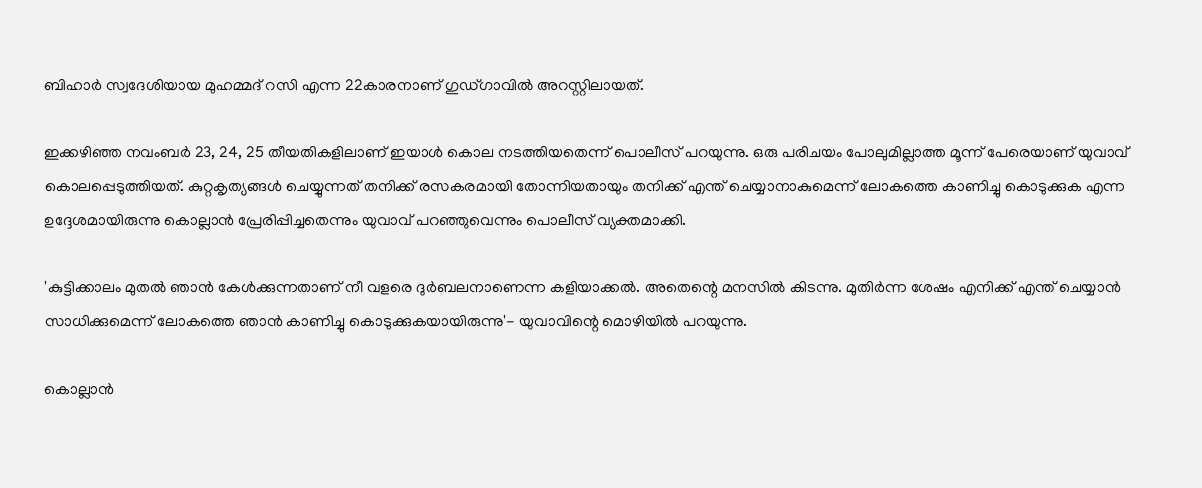ബിഹാര്‍ സ്വദേശിയായ മുഹമ്മദ് റസി എന്ന 22കാരനാണ് ഗുഡ്ഗാവില്‍ അറസ്റ്റിലായത്.

ഇക്കഴിഞ്ഞ നവംബര്‍ 23, 24, 25 തീയതികളിലാണ് ഇയാള്‍ കൊല നടത്തിയതെന്ന് പൊലീസ് പറയുന്നു. ഒരു പരിചയം പോലുമില്ലാത്ത മൂന്ന് പേരെയാണ് യുവാവ് കൊലപ്പെടുത്തിയത്. കുറ്റകൃത്യങ്ങള്‍ ചെയ്യുന്നത് തനിക്ക് രസകരമായി തോന്നിയതായും തനിക്ക് എന്ത് ചെയ്യാനാകുമെന്ന് ലോകത്തെ കാണിച്ചു കൊടുക്കുക എന്ന ഉദ്ദേശമായിരുന്നു കൊല്ലാന്‍ പ്രേരിപ്പിച്ചതെന്നും യുവാവ് പറഞ്ഞുവെന്നും പൊലീസ് വ്യക്തമാക്കി.

'കുട്ടിക്കാലം മുതല്‍ ഞാന്‍ കേള്‍ക്കുന്നതാണ് നീ വളരെ ദുര്‍ബലനാണെന്ന കളിയാക്കല്‍. അതെന്റെ മനസില്‍ കിടന്നു. മുതിര്‍ന്ന ശേഷം എനിക്ക് എന്ത് ചെയ്യാന്‍ സാധിക്കുമെന്ന് ലോകത്തെ ഞാന്‍ കാണിച്ചു കൊടുക്കുകയായിരുന്നു'- യുവാവിന്റെ മൊഴിയില്‍ പറയുന്നു.

കൊല്ലാന്‍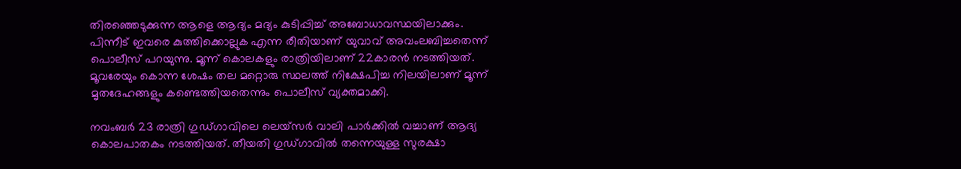തിരഞ്ഞെടുക്കുന്ന ആളെ ആദ്യം മദ്യം കുടിപ്പിച്ച് അബോധാവസ്ഥയിലാക്കും. പിന്നീട് ഇവരെ കുത്തിക്കൊല്ലുക എന്ന രീതിയാണ് യുവാവ് അവംലബിച്ചതെന്ന് പൊലീസ് പറയുന്നു. മൂന്ന് കൊലകളും രാത്രിയിലാണ് 22കാരന്‍ നടത്തിയത്. മൂവരേയും കൊന്ന ശേഷം തല മറ്റൊരു സ്ഥലത്ത് നിക്ഷേപിച്ച നിലയിലാണ് മൂന്ന് മൃതദേഹങ്ങളും കണ്ടെത്തിയതെന്നും പൊലീസ് വ്യക്തമാക്കി.

നവംബര്‍ 23 രാത്രി ഗുഡ്ഗാവിലെ ലെയ്‌സര്‍ വാലി പാര്‍ക്കില്‍ വച്ചാണ് ആദ്യ കൊലപാതകം നടത്തിയത്. തീയതി ഗുഡ്ഗാവില്‍ തന്നെയുള്ള സുരക്ഷാ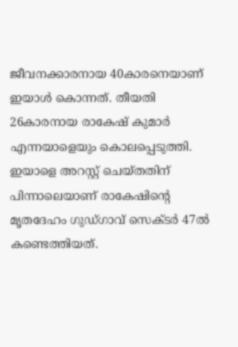ജീവനക്കാരനായ 40കാരനെയാണ് ഇയാള്‍ കൊന്നത്. തീയതി 26കാരനായ രാകേഷ് കുമാര്‍ എന്നയാളെയും കൊലപ്പെടുത്തി. ഇയാളെ അറസ്റ്റ് ചെയ്തതിന് പിന്നാലെയാണ് രാകേഷിന്റെ മൃതദേഹം ഗുഡ്ഗാവ് സെക്ടര്‍ 47ല്‍ കണ്ടെത്തിയത്.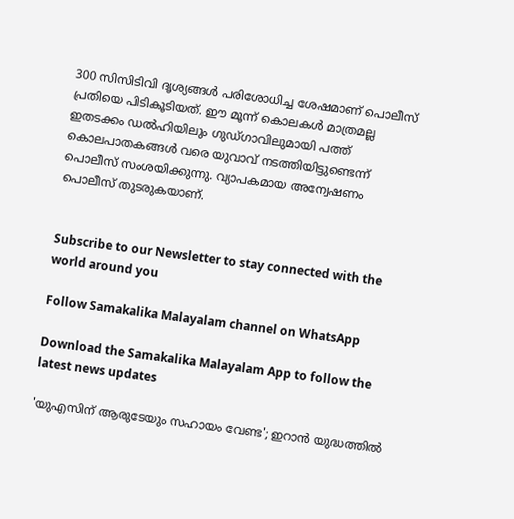300 സിസിടിവി ദൃശ്യങ്ങള്‍ പരിശോധിച്ച ശേഷമാണ് പൊലീസ് പ്രതിയെ പിടികൂടിയത്. ഈ മൂന്ന് കൊലകള്‍ മാത്രമല്ല ഇതടക്കം ഡല്‍ഹിയിലും ഗുഡ്ഗാവിലുമായി പത്ത് കൊലപാതകങ്ങള്‍ വരെ യുവാവ് നടത്തിയിട്ടുണ്ടെന്ന് പൊലീസ് സംശയിക്കുന്നു. വ്യാപകമായ അന്വേഷണം പൊലീസ് തുടരുകയാണ്.


Subscribe to our Newsletter to stay connected with the world around you

Follow Samakalika Malayalam channel on WhatsApp

Download the Samakalika Malayalam App to follow the latest news updates

'യുഎസിന് ആരുടേയും സഹായം വേണ്ട'; ഇറാൻ യുദ്ധത്തിൽ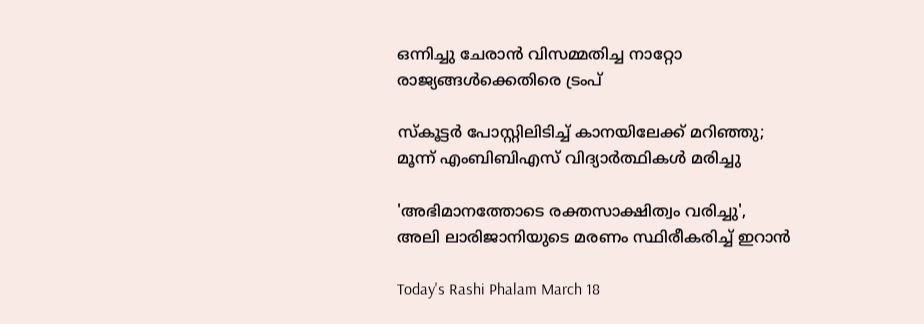ഒന്നിച്ചു ചേരാൻ വിസമ്മതിച്ച നാറ്റോ രാജ്യങ്ങൾക്കെതിരെ ട്രംപ്

സ്‌കൂട്ടര്‍ പോസ്റ്റിലിടിച്ച് കാനയിലേക്ക് മറിഞ്ഞു; മൂന്ന് എംബിബിഎസ് വിദ്യാര്‍ത്ഥികള്‍ മരിച്ചു

'അഭിമാനത്തോടെ രക്തസാക്ഷിത്വം വരിച്ചു', അലി ലാരിജാനിയുടെ മരണം സ്ഥിരീകരിച്ച് ഇറാൻ

Today's Rashi Phalam March 18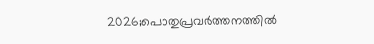2026;പൊതുപ്രവര്‍ത്തനത്തില്‍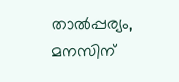താല്‍പ്പര്യം, മനസിന്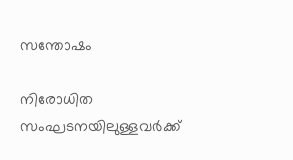സന്തോഷം

നിരോധിത സംഘടനയിലുള്ളവർക്ക്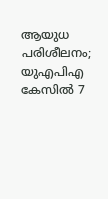ആയുധ പരിശീലനം; യുഎപിഎ കേസിൽ 7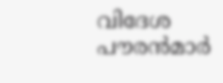വിദേശ പൗരൻമാർ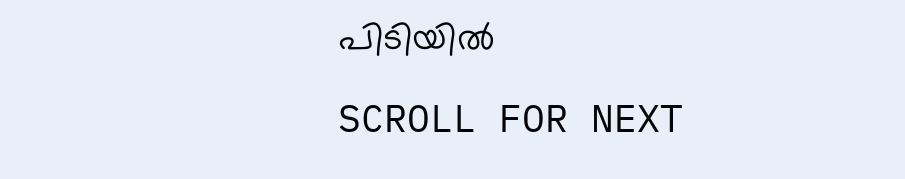പിടിയിൽ

SCROLL FOR NEXT